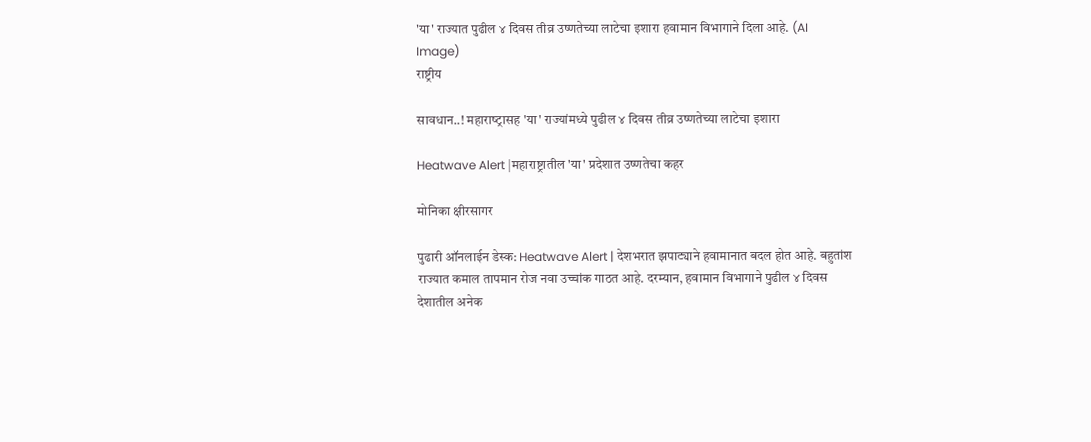'या' राज्यात पुढील ४ दिवस तीव्र उष्णतेच्या लाटेचा इशारा हवामान विभागाने दिला आहे. (AI Image)
राष्ट्रीय

सावधान..! महाराष्‍ट्रासह 'या' राज्यांमध्‍ये पुढील ४ दिवस तीव्र उष्णतेच्या लाटेचा इशारा

Heatwave Alert |महाराष्ट्रातील 'या' प्रदेशात उष्णतेचा कहर

मोनिका क्षीरसागर

पुढारी ऑनलाईन डेस्क: Heatwave Alert | देशभरात झपाट्याने हवामानात बदल होत आहे. बहुतांश राज्यात कमाल तापमान रोज नवा उच्चांक गाठत आहे. दरम्यान, हवामान विभागाने पुढील ४ दिवस देशातील अनेक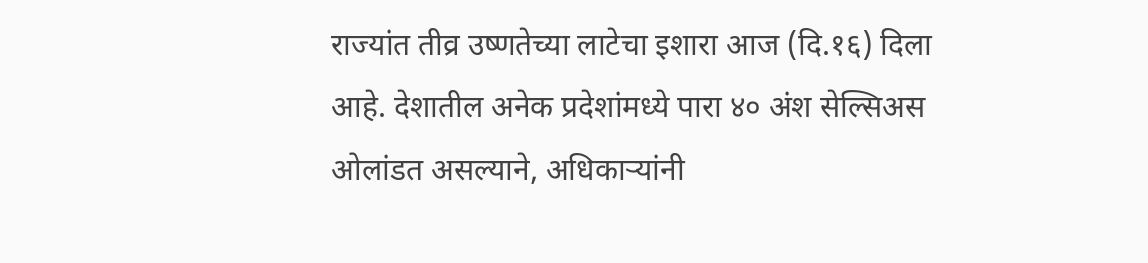राज्यांत तीव्र उष्णतेच्या लाटेचा इशारा आज (दि.१६) दिला आहे. देशातील अनेक प्रदेशांमध्ये पारा ४० अंश सेल्सिअस ओलांडत असल्याने, अधिकाऱ्यांनी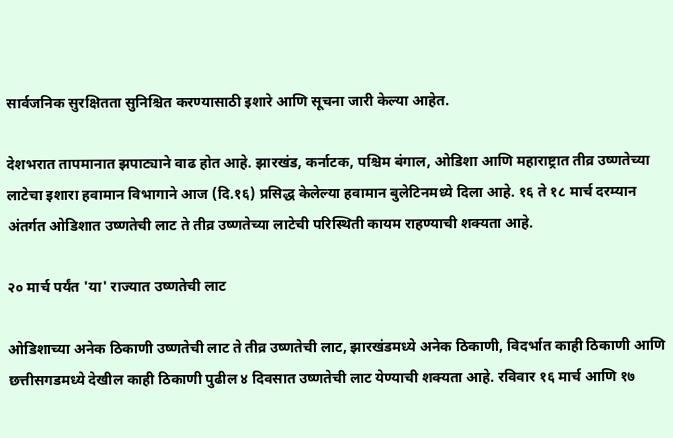सार्वजनिक सुरक्षितता सुनिश्चित करण्यासाठी इशारे आणि सूचना जारी केल्या आहेत.

देशभरात तापमानात झपाट्याने वाढ होत आहे. झारखंड, कर्नाटक, पश्चिम बंगाल, ओडिशा आणि महाराष्ट्रात तीव्र उष्णतेच्या लाटेचा इशारा हवामान विभागाने आज (दि.१६) प्रसिद्ध केलेल्या हवामान बुलेटिनमध्ये दिला आहे. १६ ते १८ मार्च दरम्यान अंतर्गत ओडिशात उष्णतेची लाट ते तीव्र उष्णतेच्या लाटेची परिस्थिती कायम राहण्याची शक्यता आहे.

२० मार्च पर्यंत 'या' राज्यात उष्णतेची लाट

ओडिशाच्या अनेक ठिकाणी उष्णतेची लाट ते तीव्र उष्णतेची लाट, झारखंडमध्ये अनेक ठिकाणी, विदर्भात काही ठिकाणी आणि छत्तीसगडमध्ये देखील काही ठिकाणी पुढील ४ दिवसात उष्णतेची लाट येण्याची शक्यता आहे. रविवार १६ मार्च आणि १७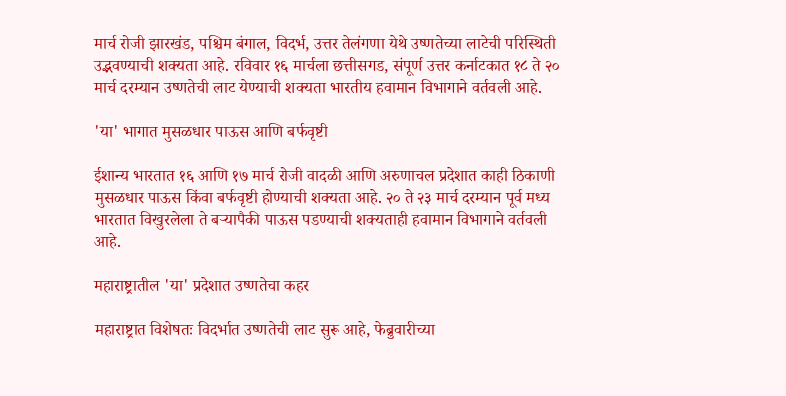मार्च रोजी झारखंड, पश्चिम बंगाल, विदर्भ, उत्तर तेलंगणा येथे उष्णतेच्या लाटेची परिस्थिती उद्भवण्याची शक्यता आहे. रविवार १६ मार्चला छत्तीसगड, संपूर्ण उत्तर कर्नाटकात १८ ते २० मार्च दरम्यान उष्णतेची लाट येण्याची शक्यता भारतीय हवामान विभागाने वर्तवली आहे.

'या' भागात मुसळधार पाऊस आणि बर्फवृष्टी

ईशान्य भारतात १६ आणि १७ मार्च रोजी वादळी आणि अरुणाचल प्रदेशात काही ठिकाणी मुसळधार पाऊस किंवा बर्फवृष्टी होण्याची शक्यता आहे. २० ते २३ मार्च दरम्यान पूर्व मध्य भारतात विखुरलेला ते बऱ्यापैकी पाऊस पडण्याची शक्यताही हवामान विभागाने वर्तवली आहे.

महाराष्ट्रातील 'या' प्रदेशात उष्णतेचा कहर

महाराष्ट्रात विशेषतः विदर्भात उष्णतेची लाट सुरू आहे, फेब्रुवारीच्या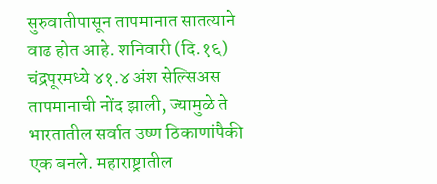सुरुवातीपासून तापमानात सातत्याने वाढ होत आहे. शनिवारी (दि.१६) चंद्रपूरमध्ये ४१.४ अंश सेल्सिअस तापमानाची नोंद झाली, ज्यामुळे ते भारतातील सर्वात उष्ण ठिकाणांपैकी एक बनले. महाराष्ट्रातील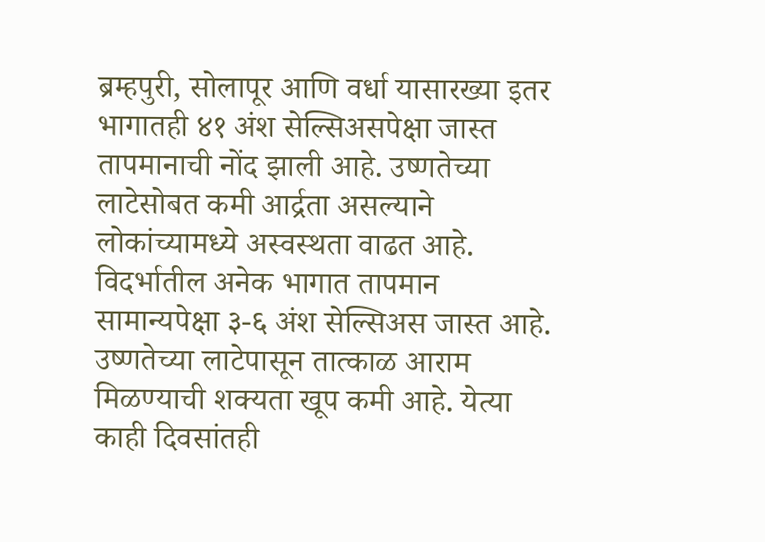ब्रम्हपुरी, सोलापूर आणि वर्धा यासारख्या इतर भागातही ४१ अंश सेल्सिअसपेक्षा जास्त तापमानाची नोंद झाली आहे. उष्णतेच्या लाटेसोबत कमी आर्द्रता असल्याने लोकांच्यामध्ये अस्वस्थता वाढत आहे. विदर्भातील अनेक भागात तापमान सामान्यपेक्षा ३-६ अंश सेल्सिअस जास्त आहे. उष्णतेच्या लाटेपासून तात्काळ आराम मिळण्याची शक्यता खूप कमी आहे. येत्या काही दिवसांतही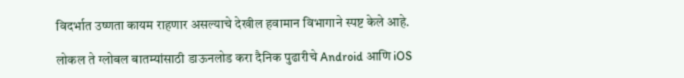विदर्भात उष्णता कायम राहणार असल्याचे देखील हवामान विभागाने स्पष्ट केले आहे.

लोकल ते ग्लोबल बातम्यांसाठी डाऊनलोड करा दैनिक पुढारीचे Android आणि iOS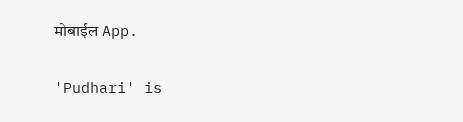मोबाईल App.

'Pudhari' is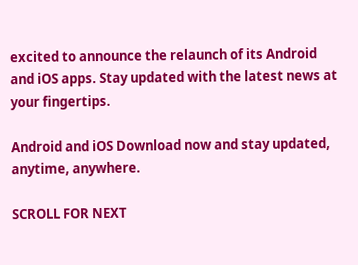excited to announce the relaunch of its Android and iOS apps. Stay updated with the latest news at your fingertips.

Android and iOS Download now and stay updated, anytime, anywhere.

SCROLL FOR NEXT